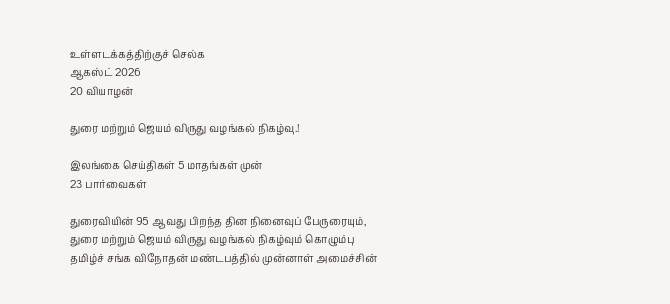உள்ளடக்கத்திற்குச் செல்க
ஆகஸ்ட் 2026
20 வியாழன்

துரை மற்றும் ஜெயம் விருது வழங்கல் நிகழ்வு.!

இலங்கை செய்திகள் 5 மாதங்கள் முன்
23 பார்வைகள்

துரைவியின் 95 ஆவது பிறந்த தின நினைவுப் பேருரையும், துரை மற்றும் ஜெயம் விருது வழங்கல் நிகழ்வும் கொழும்பு தமிழ்ச் சங்க விநோதன் மண்டபத்தில் முன்னாள் அமைச்சின்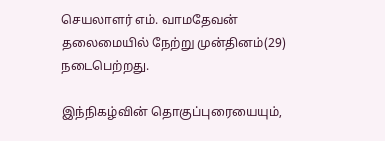செயலாளர் எம். வாமதேவன் தலைமையில் நேற்று முன்தினம்(29) நடைபெற்றது.

இந்நிகழ்வின் தொகுப்புரையையும்,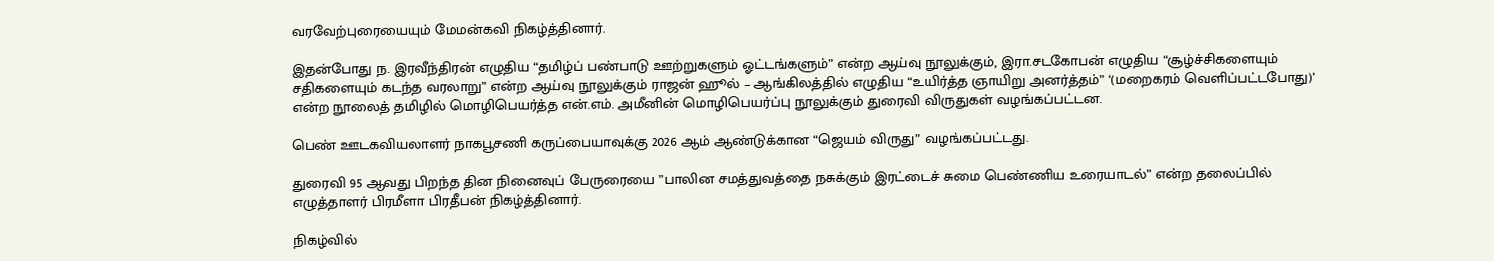வரவேற்புரையையும் மேமன்கவி நிகழ்த்தினார்.

இதன்போது ந. இரவீந்திரன் எழுதிய “தமிழ்ப் பண்பாடு ஊற்றுகளும் ஓட்டங்களும்” என்ற ஆய்வு நூலுக்கும், இரா.சடகோபன் எழுதிய “சூழ்ச்சிகளையும் சதிகளையும் கடந்த வரலாறு” என்ற ஆய்வு நூலுக்கும் ராஜன் ஹூல் – ஆங்கிலத்தில் எழுதிய “உயிர்த்த ஞாயிறு அனர்த்தம்” ‘(மறைகரம் வெளிப்பட்டபோது)’ என்ற நூலைத் தமிழில் மொழிபெயர்த்த என்.எம். அமீனின் மொழிபெயர்ப்பு நூலுக்கும் துரைவி விருதுகள் வழங்கப்பட்டன.

பெண் ஊடகவியலாளர் நாகபூசணி கருப்பையாவுக்கு 2026 ஆம் ஆண்டுக்கான “ஜெயம் விருது” வழங்கப்பட்டது.

துரைவி 95 ஆவது பிறந்த தின நினைவுப் பேருரையை ”பாலின சமத்துவத்தை நசுக்கும் இரட்டைச் சுமை பெண்ணிய உரையாடல்” என்ற தலைப்பில் எழுத்தாளர் பிரமீளா பிரதீபன் நிகழ்த்தினார்.

நிகழ்வில்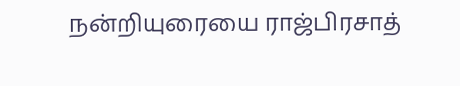நன்றியுரையை ராஜ்பிரசாத்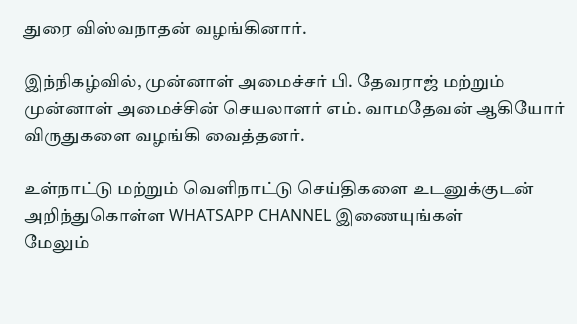துரை விஸ்வநாதன் வழங்கினார்.

இந்நிகழ்வில், முன்னாள் அமைச்சர் பி. தேவராஜ் மற்றும் முன்னாள் அமைச்சின் செயலாளர் எம். வாமதேவன் ஆகியோர் விருதுகளை வழங்கி வைத்தனர்.

உள்நாட்டு மற்றும் வெளிநாட்டு செய்திகளை உடனுக்குடன் அறிந்துகொள்ள WHATSAPP CHANNEL இணையுங்கள்
மேலும்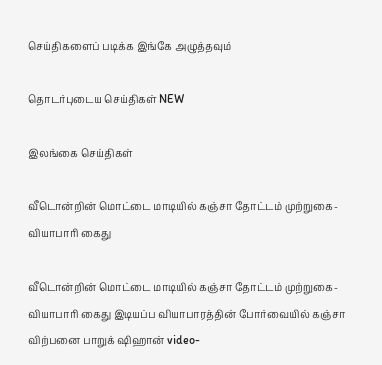செய்திகளைப் படிக்க இங்கே அழுத்தவும்

தொடர்புடைய செய்திகள் NEW

இலங்கை செய்திகள்

வீடொன்றின் மொட்டை மாடியில் கஞ்சா தோட்டம் முற்றுகை- வியாபாரி கைது

வீடொன்றின் மொட்டை மாடியில் கஞ்சா தோட்டம் முற்றுகை- வியாபாரி கைது இடியப்ப வியாபாரத்தின் போர்வையில் கஞ்சா விற்பனை பாறுக் ஷிஹான் video-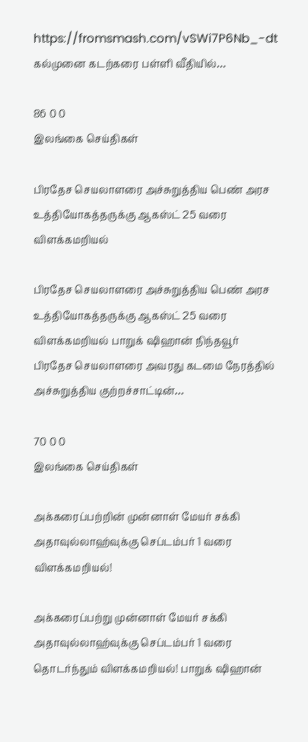https://fromsmash.com/vSWi7P6Nb_-dt கல்முனை கடற்கரை பள்ளி வீதியில்…

86 0 0
இலங்கை செய்திகள்

பிரதேச செயலாளரை அச்சுறுத்திய பெண் அரச உத்தியோகத்தருக்கு ஆகஸ்ட் 25 வரை விளக்கமறியல்

பிரதேச செயலாளரை அச்சுறுத்திய பெண் அரச உத்தியோகத்தருக்கு ஆகஸ்ட் 25 வரை விளக்கமறியல் பாறுக் ஷிஹான் நிந்தவூர் பிரதேச செயலாளரை அவரது கடமை நேரத்தில் அச்சுறுத்திய குற்றச்சாட்டின்…

70 0 0
இலங்கை செய்திகள்

அக்கரைப்பற்றின் முன்னாள் மேயர் சக்கி அதாவுல்லாஹ்வுக்கு செப்டம்பர் 1 வரை விளக்கமறியல்!

அக்கரைப்பற்று முன்னாள் மேயர் சக்கி அதாவுல்லாஹ்வுக்கு செப்டம்பர் 1 வரை தொடர்ந்தும் விளக்கமறியல்! பாறுக் ஷிஹான்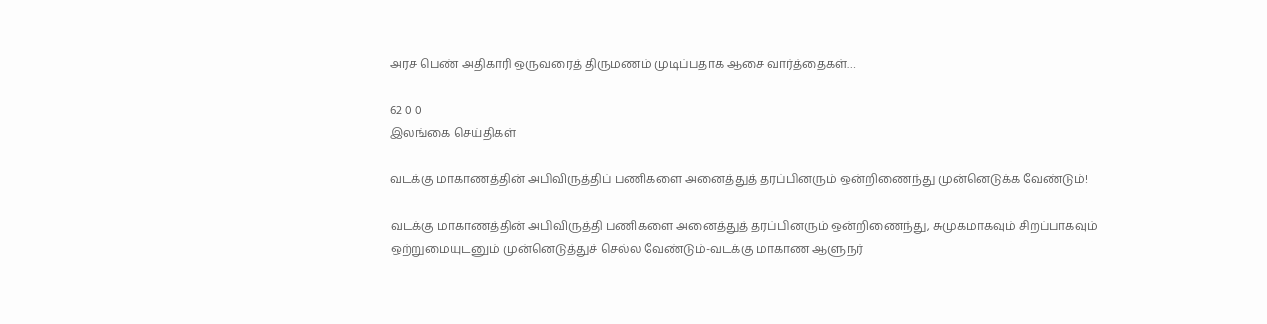அரச பெண் அதிகாரி ஒருவரைத் திருமணம் முடிப்பதாக ஆசை வார்த்தைகள்…

62 0 0
இலங்கை செய்திகள்

வடக்கு மாகாணத்தின் அபிவிருத்திப் பணிகளை அனைத்துத் தரப்பினரும் ஒன்றிணைந்து முன்னெடுக்க வேண்டும்!

வடக்கு மாகாணத்தின் அபிவிருத்தி பணிகளை அனைத்துத் தரப்பினரும் ஒன்றிணைந்து, சுமுகமாகவும் சிறப்பாகவும் ஒற்றுமையுடனும் முன்னெடுத்துச் செல்ல வேண்டும்-வடக்கு மாகாண ஆளுநர்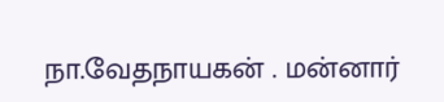நா.வேதநாயகன் . மன்னார்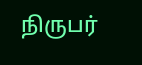நிருபர்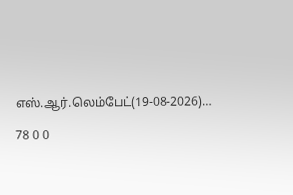எஸ்.ஆர்.லெம்பேட்(19-08-2026)…

78 0 0